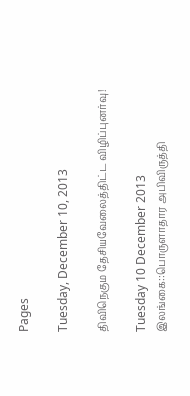Pages

Tuesday, December 10, 2013

திவிநெகும தேசியவேலைத்திட்ட விழிப்புனர்வு!

Tuesday 10 December 2013
இலங்கை::பொருளாதார அபிவிருத்தி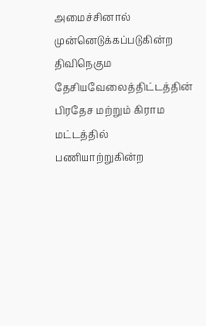அமைச்சினால் முன்னெடுக்கப்படுகின்ற திவிநெகும தேசியவேலைத்திட்டத்தின் பிரதேச மற்றும் கிராம மட்டத்தில் பணியாற்றுகின்ற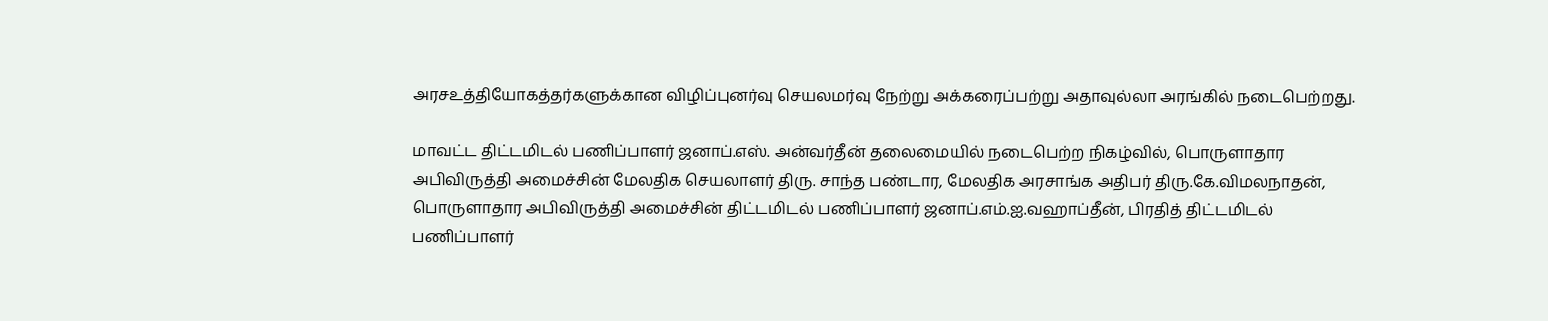அரசஉத்தியோகத்தர்களுக்கான விழிப்புனர்வு செயலமர்வு நேற்று அக்கரைப்பற்று அதாவுல்லா அரங்கில் நடைபெற்றது.

மாவட்ட திட்டமிடல் பணிப்பாளர் ஜனாப்.எஸ். அன்வர்தீன் தலைமையில் நடைபெற்ற நிகழ்வில், பொருளாதார அபிவிருத்தி அமைச்சின் மேலதிக செயலாளர் திரு. சாந்த பண்டார, மேலதிக அரசாங்க அதிபர் திரு.கே.விமலநாதன், பொருளாதார அபிவிருத்தி அமைச்சின் திட்டமிடல் பணிப்பாளர் ஜனாப்.எம்.ஐ.வஹாப்தீன், பிரதித் திட்டமிடல் பணிப்பாளர்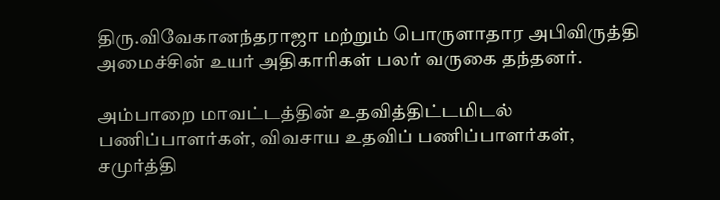திரு.விவேகானந்தராஜா மற்றும் பொருளாதார அபிவிருத்தி அமைச்சின் உயர் அதிகாரிகள் பலர் வருகை தந்தனர்.

அம்பாறை மாவட்டத்தின் உதவித்திட்டமிடல் பணிப்பாளர்கள், விவசாய உதவிப் பணிப்பாளர்கள், சமுர்த்தி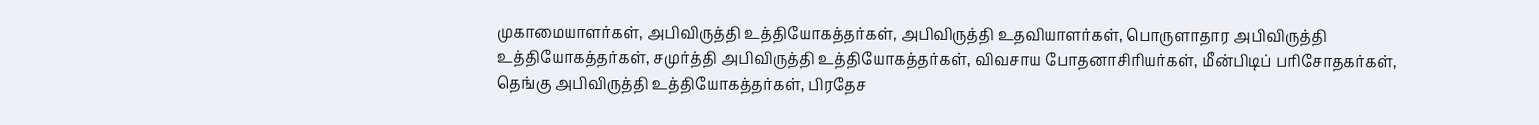முகாமையாளர்கள், அபிவிருத்தி உத்தியோகத்தர்கள், அபிவிருத்தி உதவியாளர்கள், பொருளாதார அபிவிருத்தி உத்தியோகத்தர்கள், சமுர்த்தி அபிவிருத்தி உத்தியோகத்தர்கள், விவசாய போதனாசிரியர்கள், மீன்பிடிப் பரிசோதகர்கள், தெங்கு அபிவிருத்தி உத்தியோகத்தர்கள், பிரதேச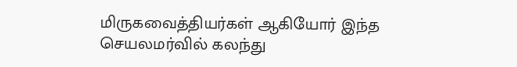மிருகவைத்தியர்கள் ஆகியோர் இந்த செயலமர்வில் கலந்து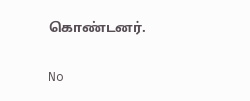கொண்டனர்.

No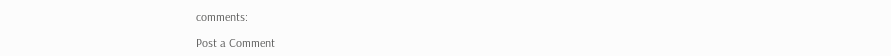comments:

Post a Comment